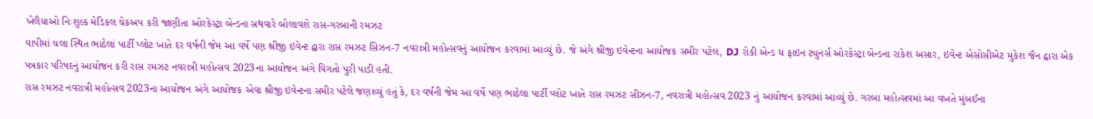ખેલૈયાઓ નિઃશુલ્ક મેડિકલ ચેકઅપ કરી જાણીતા ઓરકેસ્ટ્રા બેન્ડના સથવારે બોલાવશે રાસ-ગરબાની રમઝટ
વાપીમાં ચલા સ્થિત ભાઠેલાં પાર્ટી પ્લોટ ખાતે દર વર્ષની જેમ આ વર્ષે પણ શ્રીજી ઇવેન્ટ દ્વારા રાસ રમઝટ સિઝન-7 નવરાત્રી મહોત્સવનું આયોજન કરવામાં આવ્યું છે. જે અંગે શ્રીજી ઇવેન્ટના આયોજક સમીર પટેલ, DJ રોકી એન્ડ ધ ફાઇન ટ્યુનર્સ ઓરકેસ્ટ્રા બેન્ડના રાકેશ અસાર, ઇવેન્ટ એસોસીએટ મુકેશ જૈન દ્વારા એક પત્રકાર પરિષદનું આયોજન કરી રાસ રમઝટ નવરાત્રી મહોત્સવ 2023ના આયોજન અંગે વિગતો પુરી પાડી હતી.
રાસ રમઝટ નવરાત્રી મહોત્સવ 2023ના આયોજન અંગે આયોજક એવા શ્રીજી ઇવેન્ટના સમીર પટેલે જણાવ્યું હતું કે, દર વર્ષની જેમ આ વર્ષે પણ ભાઠેલા પાર્ટી પ્લોટ ખાતે રાસ રમઝટ સીઝન-7, નવરાત્રી મહોત્સવ 2023 નું આયોજન કરવામાં આવ્યું છે. ગરબા મહોત્સવમાં આ વખતે મુંબઈના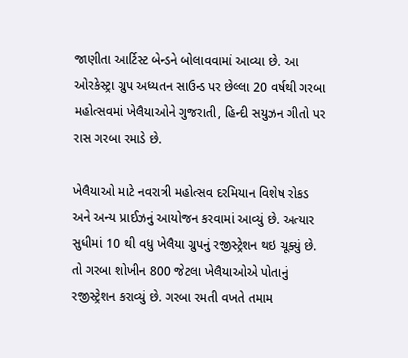જાણીતા આર્ટિસ્ટ બેન્ડને બોલાવવામાં આવ્યા છે. આ ઓરકેસ્ટ્રા ગ્રુપ અધ્યતન સાઉન્ડ પર છેલ્લા 20 વર્ષથી ગરબા મહોત્સવમાં ખેલૈયાઓને ગુજરાતી, હિન્દી સયુઝન ગીતો પર રાસ ગરબા રમાડે છે.

ખેલૈયાઓ માટે નવરાત્રી મહોત્સવ દરમિયાન વિશેષ રોકડ અને અન્ય પ્રાઈઝનું આયોજન કરવામાં આવ્યું છે. અત્યાર સુધીમાં 10 થી વધુ ખેલૈયા ગ્રુપનું રજીસ્ટ્રેશન થઇ ચૂક્યું છે. તો ગરબા શોખીન 800 જેટલા ખેલૈયાઓએ પોતાનું રજીસ્ટ્રેશન કરાવ્યું છે. ગરબા રમતી વખતે તમામ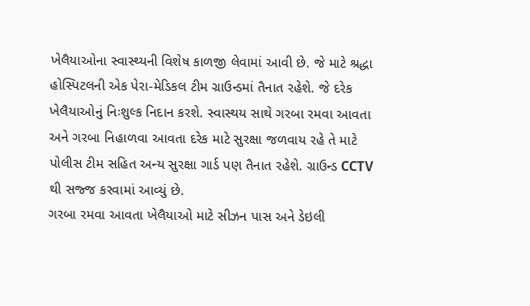ખેલૈયાઓના સ્વાસ્થ્યની વિશેષ કાળજી લેવામાં આવી છે. જે માટે શ્રદ્ધા હોસ્પિટલની એક પેરા-મેડિકલ ટીમ ગ્રાઉન્ડમાં તૈનાત રહેશે. જે દરેક ખેલૈયાઓનું નિઃશુલ્ક નિદાન કરશે. સ્વાસ્થય સાથે ગરબા રમવા આવતા અને ગરબા નિહાળવા આવતા દરેક માટે સુરક્ષા જળવાય રહે તે માટે પોલીસ ટીમ સહિત અન્ય સુરક્ષા ગાર્ડ પણ તૈનાત રહેશે. ગ્રાઉન્ડ CCTV થી સજ્જ કરવામાં આવ્યું છે.
ગરબા રમવા આવતા ખેલૈયાઓ માટે સીઝન પાસ અને ડેઇલી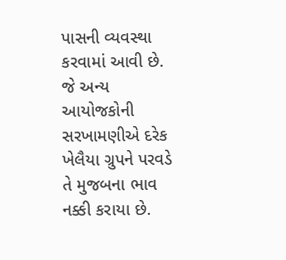પાસની વ્યવસ્થા કરવામાં આવી છે. જે અન્ય આયોજકોની સરખામણીએ દરેક ખેલૈયા ગ્રુપને પરવડે તે મુજબના ભાવ નક્કી કરાયા છે.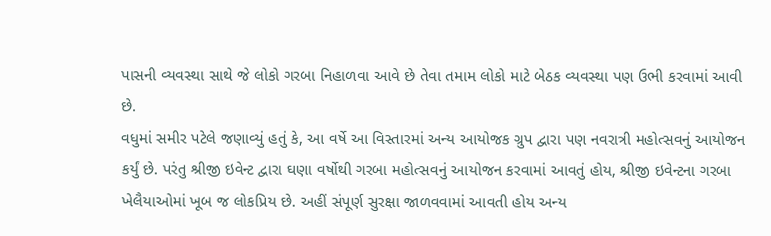પાસની વ્યવસ્થા સાથે જે લોકો ગરબા નિહાળવા આવે છે તેવા તમામ લોકો માટે બેઠક વ્યવસ્થા પણ ઉભી કરવામાં આવી છે.
વધુમાં સમીર પટેલે જણાવ્યું હતું કે, આ વર્ષે આ વિસ્તારમાં અન્ય આયોજક ગ્રુપ દ્વારા પણ નવરાત્રી મહોત્સવનું આયોજન કર્યું છે. પરંતુ શ્રીજી ઇવેન્ટ દ્વારા ઘણા વર્ષોથી ગરબા મહોત્સવનું આયોજન કરવામાં આવતું હોય, શ્રીજી ઇવેન્ટના ગરબા ખેલૈયાઓમાં ખૂબ જ લોકપ્રિય છે. અહીં સંપૂર્ણ સુરક્ષા જાળવવામાં આવતી હોય અન્ય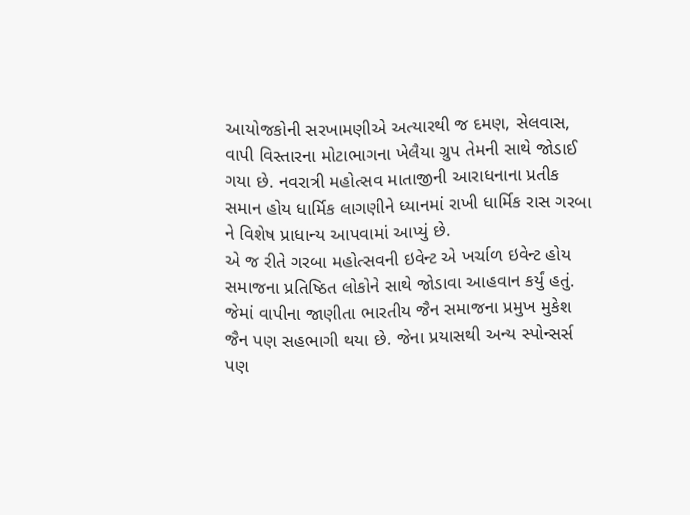આયોજકોની સરખામણીએ અત્યારથી જ દમણ, સેલવાસ, વાપી વિસ્તારના મોટાભાગના ખેલૈયા ગ્રુપ તેમની સાથે જોડાઈ ગયા છે. નવરાત્રી મહોત્સવ માતાજીની આરાધનાના પ્રતીક સમાન હોય ધાર્મિક લાગણીને ધ્યાનમાં રાખી ધાર્મિક રાસ ગરબા ને વિશેષ પ્રાધાન્ય આપવામાં આપ્યું છે.
એ જ રીતે ગરબા મહોત્સવની ઇવેન્ટ એ ખર્ચાળ ઇવેન્ટ હોય સમાજના પ્રતિષ્ઠિત લોકોને સાથે જોડાવા આહવાન કર્યું હતું. જેમાં વાપીના જાણીતા ભારતીય જૈન સમાજના પ્રમુખ મુકેશ જૈન પણ સહભાગી થયા છે. જેના પ્રયાસથી અન્ય સ્પોન્સર્સ પણ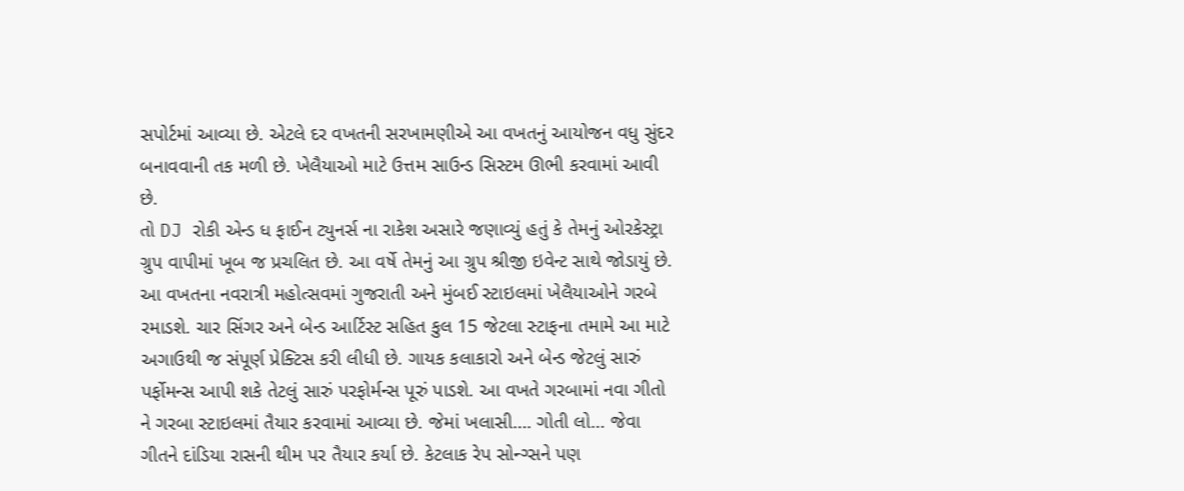સપોર્ટમાં આવ્યા છે. એટલે દર વખતની સરખામણીએ આ વખતનું આયોજન વધુ સુંદર બનાવવાની તક મળી છે. ખેલૈયાઓ માટે ઉત્તમ સાઉન્ડ સિસ્ટમ ઊભી કરવામાં આવી છે.
તો DJ રોકી એન્ડ ધ ફાઈન ટ્યુનર્સ ના રાકેશ અસારે જણાવ્યું હતું કે તેમનું ઓરકેસ્ટ્રા ગ્રુપ વાપીમાં ખૂબ જ પ્રચલિત છે. આ વર્ષે તેમનું આ ગ્રુપ શ્રીજી ઇવેન્ટ સાથે જોડાયું છે. આ વખતના નવરાત્રી મહોત્સવમાં ગુજરાતી અને મુંબઈ સ્ટાઇલમાં ખેલૈયાઓને ગરબે રમાડશે. ચાર સિંગર અને બેન્ડ આર્ટિસ્ટ સહિત કુલ 15 જેટલા સ્ટાફના તમામે આ માટે અગાઉથી જ સંપૂર્ણ પ્રેક્ટિસ કરી લીધી છે. ગાયક કલાકારો અને બેન્ડ જેટલું સારું પર્ફોમન્સ આપી શકે તેટલું સારું પરફોર્મન્સ પૂરું પાડશે. આ વખતે ગરબામાં નવા ગીતો ને ગરબા સ્ટાઇલમાં તૈયાર કરવામાં આવ્યા છે. જેમાં ખલાસી…. ગોતી લો… જેવા ગીતને દાંડિયા રાસની થીમ પર તૈયાર કર્યા છે. કેટલાક રેપ સોન્ગ્સને પણ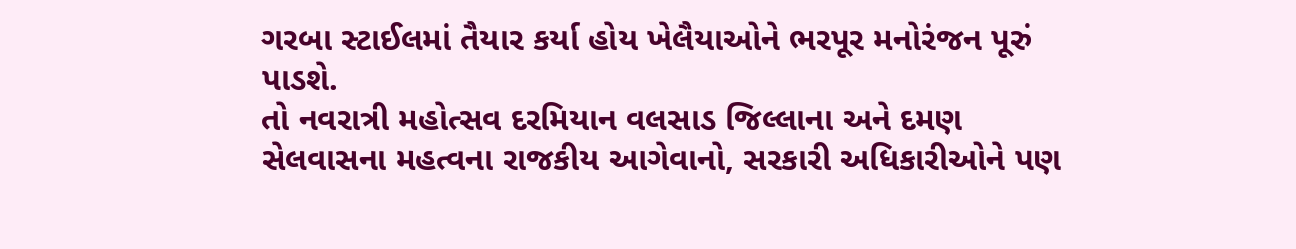ગરબા સ્ટાઈલમાં તૈયાર કર્યા હોય ખેલૈયાઓને ભરપૂર મનોરંજન પૂરું પાડશે.
તો નવરાત્રી મહોત્સવ દરમિયાન વલસાડ જિલ્લાના અને દમણ સેલવાસના મહત્વના રાજકીય આગેવાનો, સરકારી અધિકારીઓને પણ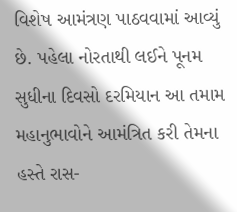વિશેષ આમંત્રણ પાઠવવામાં આવ્યું છે. પહેલા નોરતાથી લઈને પૂનમ સુધીના દિવસો દરમિયાન આ તમામ મહાનુભાવોને આમંત્રિત કરી તેમના હસ્તે રાસ-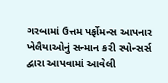ગરબામાં ઉત્તમ પર્ફોમન્સ આપનાર ખેલૈયાઓનું સન્માન કરી સ્પોન્સર્સ દ્વારા આપવામાં આવેલી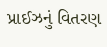પ્રાઈઝનું વિતરણ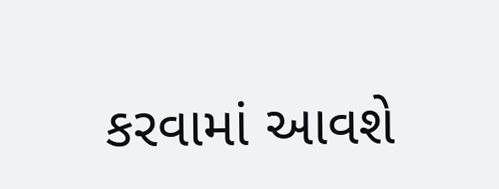કરવામાં આવશે